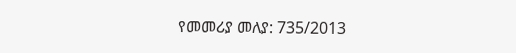የመመሪያ መለያ: 735/2013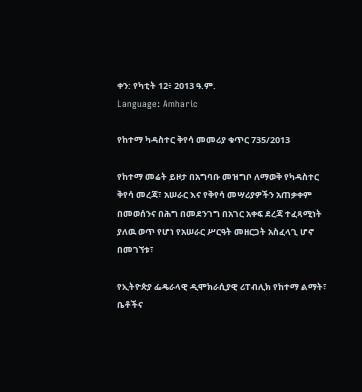ቀን: የካቲት 12፥ 2013 ዓ.ም.
Language: Amharic

የከተማ ካዳስተር ቅየሳ መመሪያ ቁጥር 735/2013

የከተማ መሬት ይዞታ በአግባቡ መዝግቦ ለማወቅ የካዳስተር ቅየሳ መረጃ፣ አሠራር እና የቅየሳ መሣሪያዎችን አጠቃቀም በመወሰንና በሕግ በመደንገግ በአገር አቀፍ ደረጃ ተፈጻሚነት ያለዉ ወጥ የሆነ የአሠራር ሥርዓት መዘርጋት አስፈላጊ ሆኖ በመገኘቱ፣

የኢትዮጵያ ፌዴራላዊ ዲሞክራሲያዊ ሪፐብሊክ የከተማ ልማት፣ ቤቶችና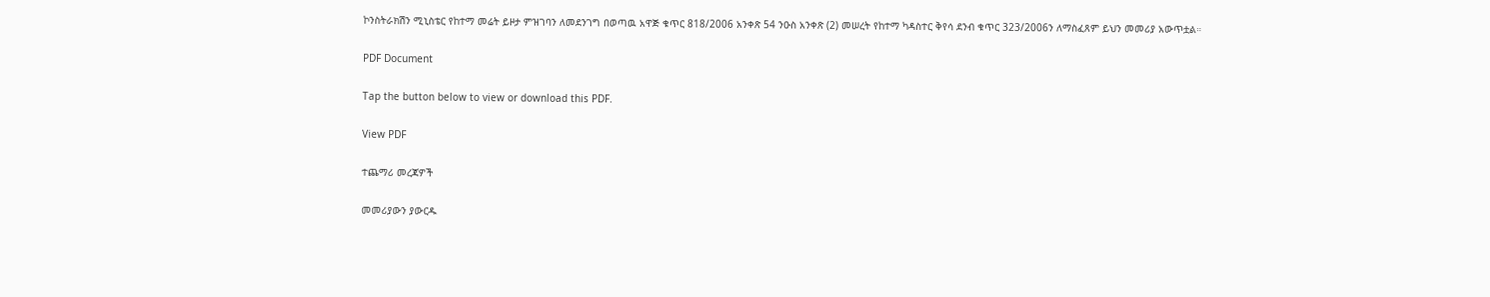ኮንስትራክሽን ሚኒስቴር የከተማ መሬት ይዞታ ምዝገባን ለመደንገግ በወጣዉ አዋጅ ቁጥር 818/2006 አንቀጽ 54 ንዑስ አንቀጽ (2) መሠረት የከተማ ካዳስተር ቅየሳ ደንብ ቁጥር 323/2006ን ለማስፈጸም ይህን መመሪያ አውጥቷል።

PDF Document

Tap the button below to view or download this PDF.

View PDF

ተጨማሪ መረጃዎች

መመሪያውን ያውርዱ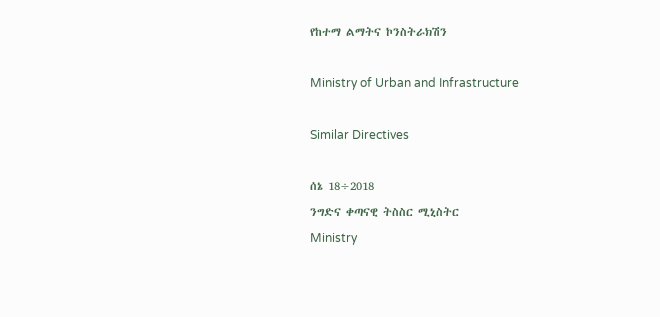የከተማ ልማትና ኮንስትራክሽን

Ministry of Urban and Infrastructure

Similar Directives

ሰኔ 18÷2018
ንግድና ቀጣናዊ ትስስር ሚኒስትር
Ministry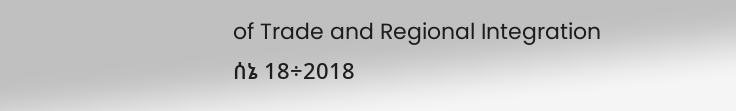of Trade and Regional Integration
ሰኔ 18÷2018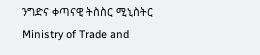ንግድና ቀጣናዊ ትስስር ሚኒስትር
Ministry of Trade and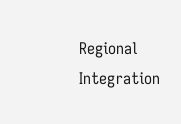Regional Integration